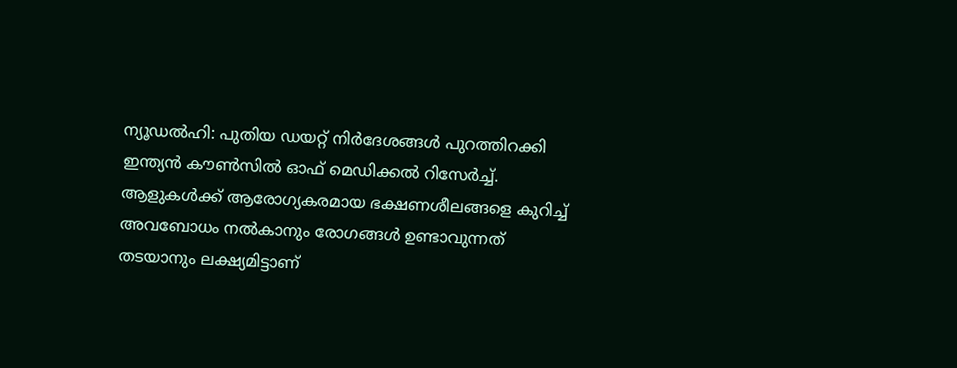ന്യൂഡൽഹി: പുതിയ ഡയറ്റ് നിർദേശങ്ങൾ പുറത്തിറക്കി ഇന്ത്യൻ കൗൺസിൽ ഓഫ് മെഡിക്കൽ റിസേർച്ച്. ആളുകൾക്ക് ആരോഗ്യകരമായ ഭക്ഷണശീലങ്ങളെ കുറിച്ച് അവബോധം നൽകാനും രോഗങ്ങൾ ഉണ്ടാവുന്നത് തടയാനും ലക്ഷ്യമിട്ടാണ്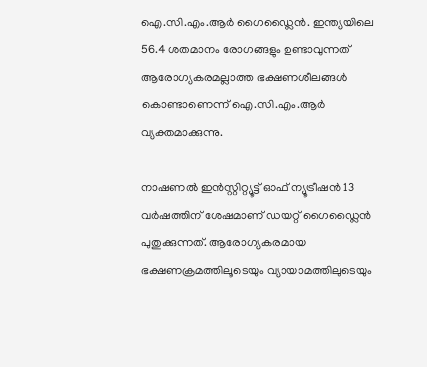ഐ.സി.എം.ആർ ഗൈഡ്ലൈൻ. ഇന്ത്യയിലെ 56.4 ശതമാനം രോഗങ്ങളും ഉണ്ടാവുന്നത് ആരോഗ്യകരമല്ലാത്ത ഭക്ഷണശീലങ്ങൾ കൊണ്ടാണെന്ന് ഐ.സി.എം.ആർ വ്യക്തമാക്കുന്നു.

നാഷണൽ ഇൻസ്റ്റിറ്റ്യൂട്ട് ഓഫ് ന്യൂട്രീഷൻ 13 വർഷത്തിന് ശേഷമാണ് ഡയറ്റ് ഗൈഡ്ലൈൻ പുതുക്കുന്നത്. ആരോഗ്യകരമായ ഭക്ഷണക്രമത്തിലൂടെയും വ്യായാമത്തിലുടെയും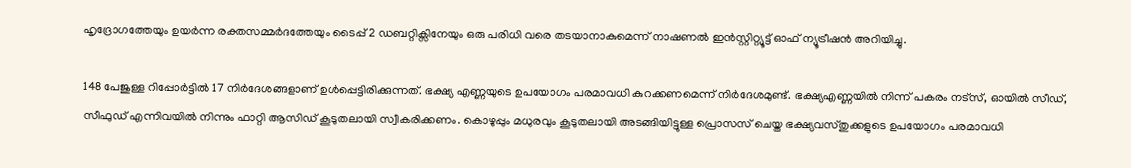ഹൃദ്രോഗത്തേയും ഉയർന്ന രക്തസമ്മർദത്തേയും ടൈപ്പ് 2 ഡബറ്റിക്സിനേയും ഒരു പരിധി വരെ തടയാനാകുമെന്ന് നാഷണൽ ഇൻസ്റ്റിറ്റ്യൂട്ട് ഓഫ് ന്യൂട്രീഷൻ അറിയിച്ചു.

148 പേജുള്ള റിപ്പോർട്ടിൽ 17 നിർദേശങ്ങളാണ് ഉൾപ്പെട്ടിരിക്കുന്നത്. ഭക്ഷ്യ എണ്ണയുടെ ഉപയോഗം പരമാവധി കുറക്കണമെന്ന് നിർദേശമുണ്ട്. ഭക്ഷ്യഎണ്ണയിൽ നിന്ന് പകരം നട്സ്, ഓയിൽ സീഡ്, സീഫുഡ് എന്നിവയിൽ നിന്നും ഫാറ്റി ആസിഡ് കൂടുതലായി സ്വീകരിക്കണം. കൊഴുപ്പും മധുരവും കൂടുതലായി അടങ്ങിയിട്ടുള്ള പ്രൊസസ് ചെയ്ത ഭക്ഷ്യവസ്തുക്കളുടെ ഉപയോഗം പരമാവധി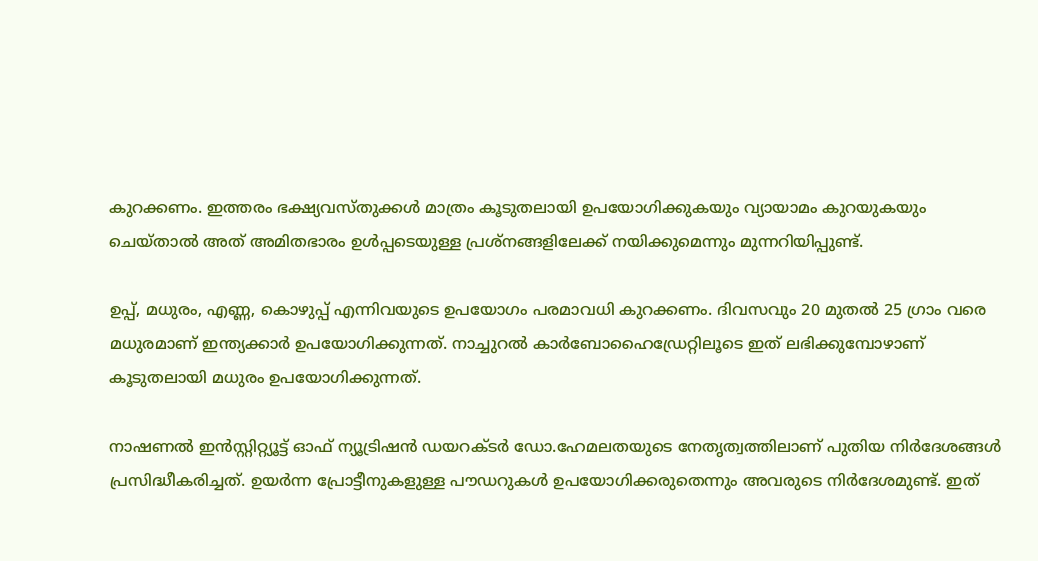കുറക്കണം. ഇത്തരം ഭക്ഷ്യവസ്തുക്കൾ മാത്രം കൂടുതലായി ഉപയോഗിക്കുകയും വ്യായാമം കുറയുകയും ചെയ്താൽ അത് അമിതഭാരം ഉൾപ്പടെയുള്ള പ്രശ്നങ്ങളിലേക്ക് നയിക്കുമെന്നും മുന്നറിയിപ്പുണ്ട്.

ഉപ്പ്, മധുരം, എണ്ണ, കൊഴുപ്പ് എന്നിവയുടെ ഉപയോഗം പരമാവധി കുറക്കണം. ദിവസവും 20 മുതൽ 25 ഗ്രാം വരെ മധുരമാണ് ഇന്ത്യക്കാർ ഉപയോഗിക്കുന്നത്. നാച്ചുറൽ കാർബോഹൈഡ്രേറ്റിലൂടെ ഇത് ലഭിക്കുമ്പോഴാണ് കൂടുതലായി മധുരം ഉപയോഗിക്കുന്നത്.

നാഷണൽ ഇൻസ്റ്റിറ്റ്യൂട്ട് ഓഫ് ന്യൂട്രിഷൻ ഡയറക്ടർ ഡോ.ഹേമലതയുടെ നേതൃത്വത്തിലാണ് പുതിയ നിർദേശങ്ങൾ പ്രസിദ്ധീകരിച്ചത്. ഉയർന്ന പ്രോട്ടീനുകളുള്ള പൗഡറുകൾ ഉപയോഗിക്കരുതെന്നും അവരുടെ നിർദേശമുണ്ട്. ഇത്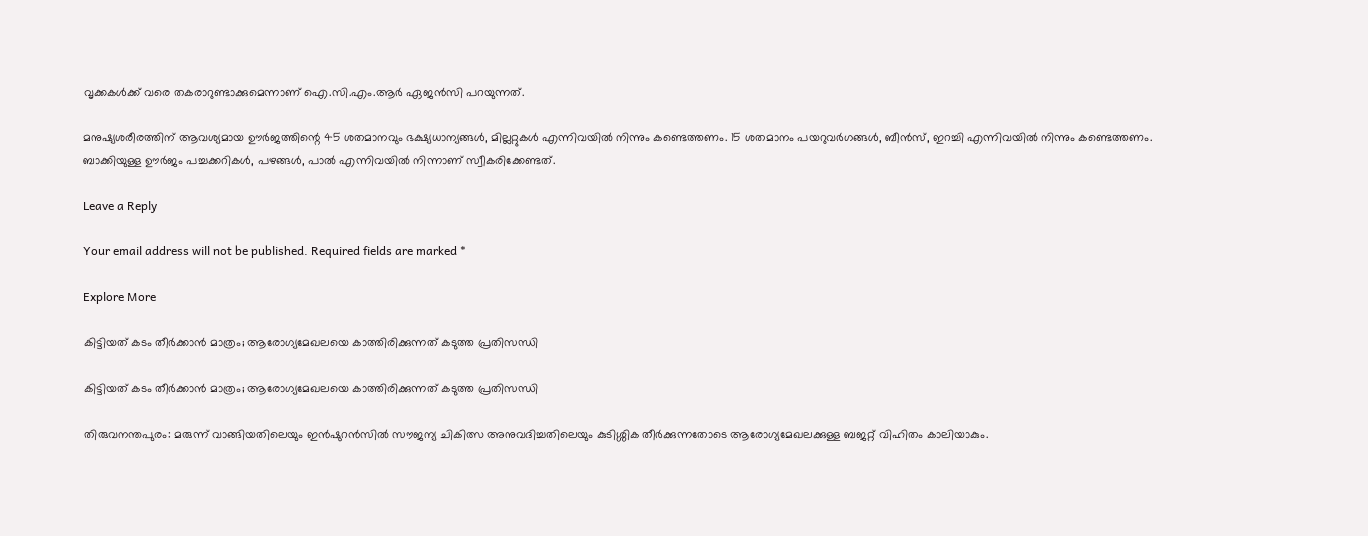വൃക്കകൾക്ക് വരെ തകരാറുണ്ടാക്കുമെന്നാണ് ഐ.സി.എം.ആർ ഏജൻസി പറയുന്നത്.

മനുഷ്യശരീരത്തിന് ആവശ്യമായ ഊർജത്തിന്റെ 45 ശതമാനവും ഭക്ഷ്യധാന്യങ്ങൾ, മില്ലറ്റുകൾ എന്നിവയിൽ നിന്നും കണ്ടെത്തണം. 15 ശതമാനം പയറുവർഗങ്ങൾ, ബീൻസ്, ഇറച്ചി എന്നിവയിൽ നിന്നും കണ്ടെത്തണം. ബാക്കിയുള്ള ഊർജം പച്ചക്കറികൾ, പഴങ്ങൾ, പാൽ എന്നിവയിൽ നിന്നാണ് സ്വീകരിക്കേണ്ടത്.

Leave a Reply

Your email address will not be published. Required fields are marked *

Explore More

കിട്ടിയത് കടം തീർക്കാൻ മാത്രം; ആരോഗ്യമേഖലയെ കാത്തിരിക്കുന്നത് കടുത്ത പ്രതിസന്ധി

കിട്ടിയത് കടം തീർക്കാൻ മാത്രം; ആരോഗ്യമേഖലയെ കാത്തിരിക്കുന്നത് കടുത്ത പ്രതിസന്ധി

തിരുവനന്തപുരം: മരുന്ന് വാങ്ങിയതിലെയും ഇൻഷുറൻസിൽ സൗജന്യ ചികിത്സ അനുവദിച്ചതിലെയും കുടിശ്ശിക തീർക്കുന്നതോടെ ആരോഗ്യമേഖലക്കുള്ള ബജറ്റ് വിഹിതം കാലിയാകും.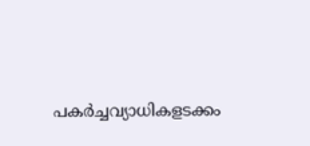പകർച്ചവ്യാധികളടക്കം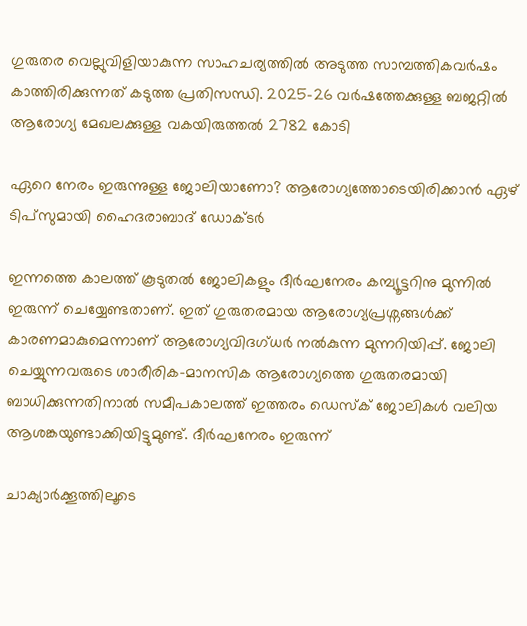ഗുരുതര വെല്ലുവിളിയാകുന്ന സാഹചര്യത്തിൽ അടുത്ത സാമ്പത്തികവർഷം കാത്തിരിക്കുന്നത് കടുത്ത പ്രതിസന്ധി. 2025-26 വർഷത്തേക്കുള്ള ബജറ്റിൽ ആരോഗ്യ മേഖലക്കുള്ള വകയിരുത്തൽ 2782 കോടി

ഏറെ നേരം ഇരുന്നുള്ള ജോലിയാണോ? ആരോഗ്യത്തോടെയിരിക്കാൻ ഏഴ് ടിപ്സുമായി ഹൈദരാബാദ് ഡോക്ടർ

ഇന്നത്തെ കാലത്ത് കൂടുതൽ ജോലികളും ദീർഘനേരം കമ്പ്യൂട്ടറിനു മുന്നിൽ ഇരുന്ന് ചെയ്യേണ്ടതാണ്. ഇത് ഗുരുതരമായ ആരോഗ്യപ്രശ്നങ്ങൾക്ക് കാരണമാകുമെന്നാണ് ആരോഗ്യവിദഗ്ധർ നൽകുന്ന മുന്നറിയിപ്പ്. ജോലി ചെയ്യുന്നവരുടെ ശാരീരിക-മാനസിക ആരോഗ്യത്തെ ഗുരുതരമായി ബാധിക്കുന്നതിനാൽ സമീപകാലത്ത് ഇത്തരം ഡെസ്ക് ജോലികൾ വലിയ ആശങ്കയുണ്ടാക്കിയിട്ടുമുണ്ട്. ദീർഘനേരം ഇരുന്ന്

ചാക്യാർക്കൂത്തിലൂടെ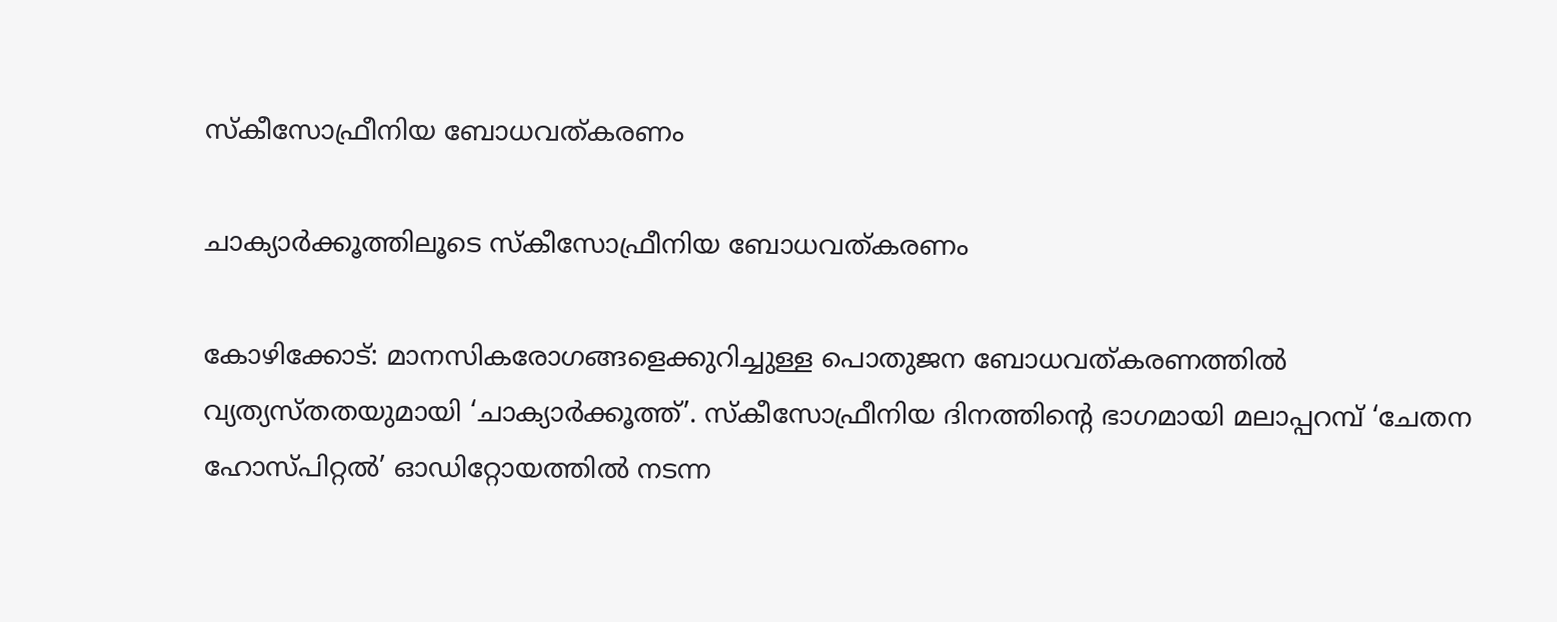സ്കീസോഫ്രീനിയ ബോധവത്കരണം

ചാക്യാർക്കൂത്തിലൂടെ സ്കീസോഫ്രീനിയ ബോധവത്കരണം

കോഴിക്കോട്: മാനസികരോഗങ്ങളെക്കുറിച്ചുള്ള പൊതുജന ബോധവത്കരണത്തിൽ വ്യത്യസ്തതയുമായി ‘ചാക്യാർക്കൂത്ത്’. സ്കീസോഫ്രീനിയ ദിനത്തിന്റെ ഭാഗമായി മലാപ്പറമ്പ് ‘ചേതന ഹോസ്പിറ്റൽ’ ഓഡിറ്റോയത്തിൽ നടന്ന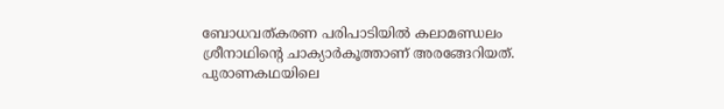ബോധവത്കരണ പരിപാടിയിൽ കലാമണ്ഡലം ശ്രീനാഥിന്റെ ചാക്യാർകൂത്താണ് അരങ്ങേറിയത്. പുരാണകഥയിലെ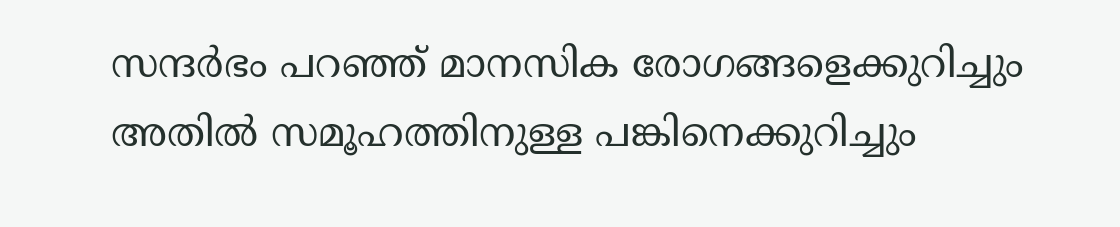സന്ദർഭം പറഞ്ഞ് മാനസിക രോഗങ്ങളെക്കുറിച്ചും അതിൽ സമൂഹത്തിനുള്ള പങ്കിനെക്കുറിച്ചും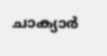ചാക്യാർ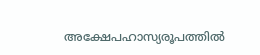അക്ഷേപഹാസ്യരൂപത്തിൽ